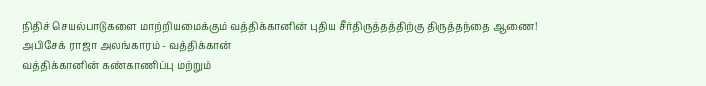நிதிச் செயல்பாடுகளை மாற்றியமைக்கும் வத்திக்கானின் புதிய சீர்திருத்தத்திற்கு திருத்தந்தை ஆணை!
அபிசேக் ராஜா அலங்காரம் - வத்திக்கான்
வத்திக்கானின் கண்காணிப்பு மற்றும்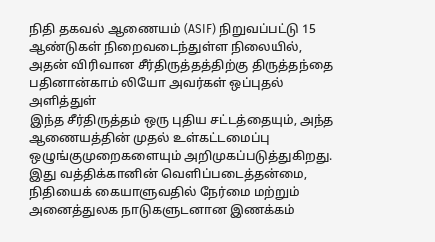நிதி தகவல் ஆணையம் (ASIF) நிறுவப்பட்டு 15 ஆண்டுகள் நிறைவடைந்துள்ள நிலையில், அதன் விரிவான சீர்திருத்தத்திற்கு திருத்தந்தை பதினான்காம் லியோ அவர்கள் ஒப்புதல் அளித்துள்
இந்த சீர்திருத்தம் ஒரு புதிய சட்டத்தையும், அந்த ஆணையத்தின் முதல் உள்கட்டமைப்பு ஒழுங்குமுறைகளையும் அறிமுகப்படுத்துகிறது. இது வத்திக்கானின் வெளிப்படைத்தன்மை, நிதியைக் கையாளுவதில் நேர்மை மற்றும் அனைத்துலக நாடுகளுடனான இணக்கம்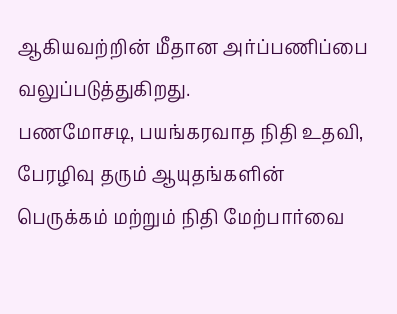ஆகியவற்றின் மீதான அர்ப்பணிப்பை வலுப்படுத்துகிறது.
பணமோசடி, பயங்கரவாத நிதி உதவி, பேரழிவு தரும் ஆயுதங்களின் பெருக்கம் மற்றும் நிதி மேற்பார்வை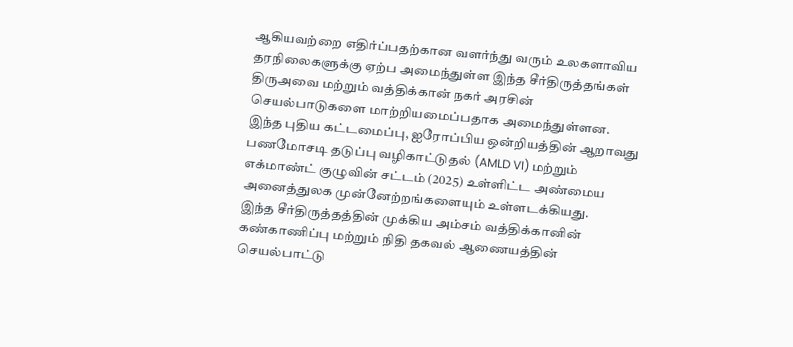ஆகியவற்றை எதிர்ப்பதற்கான வளர்ந்து வரும் உலகளாவிய தரநிலைகளுக்கு ஏற்ப அமைந்துள்ள இந்த சீர்திருத்தங்கள் திருஅவை மற்றும் வத்திக்கான் நகர் அரசின் செயல்பாடுகளை மாற்றியமைப்பதாக அமைந்துள்ளன.
இந்த புதிய கட்டமைப்பு, ஐரோப்பிய ஒன்றியத்தின் ஆறாவது பணமோசடி தடுப்பு வழிகாட்டுதல் (AMLD VI) மற்றும் எக்மாண்ட் குழுவின் சட்டம் (2025) உள்ளிட்ட அண்மைய அனைத்துலக முன்னேற்றங்களையும் உள்ளடக்கியது.
இந்த சீர்திருத்தத்தின் முக்கிய அம்சம் வத்திக்கானின் கண்காணிப்பு மற்றும் நிதி தகவல் ஆணையத்தின் செயல்பாட்டு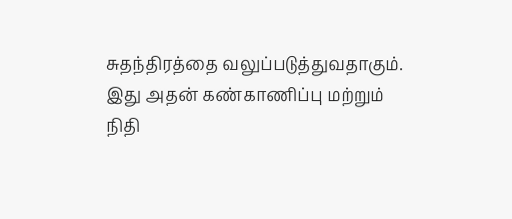சுதந்திரத்தை வலுப்படுத்துவதாகும். இது அதன் கண்காணிப்பு மற்றும் நிதி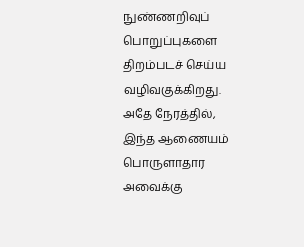நுண்ணறிவுப் பொறுப்புகளை திறம்படச் செய்ய வழிவகுக்கிறது. அதே நேரத்தில், இந்த ஆணையம் பொருளாதார அவைக்கு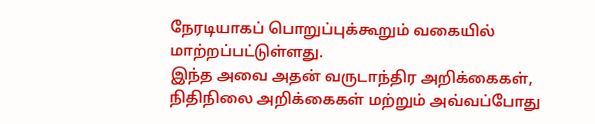நேரடியாகப் பொறுப்புக்கூறும் வகையில் மாற்றப்பட்டுள்ளது.
இந்த அவை அதன் வருடாந்திர அறிக்கைகள், நிதிநிலை அறிக்கைகள் மற்றும் அவ்வப்போது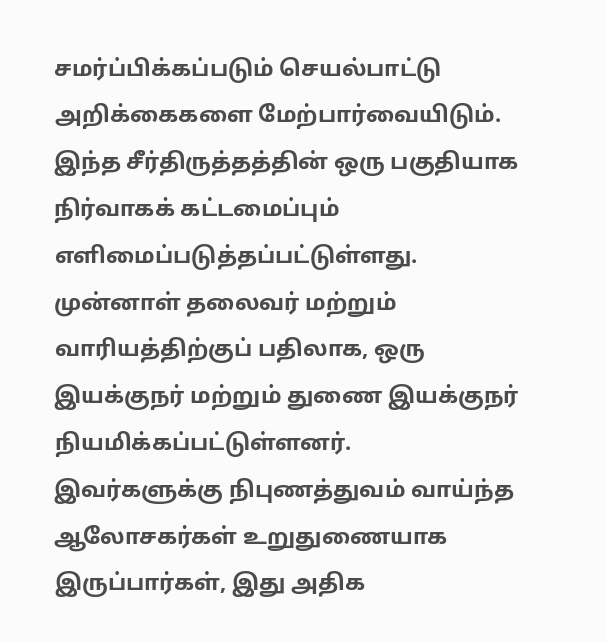சமர்ப்பிக்கப்படும் செயல்பாட்டு அறிக்கைகளை மேற்பார்வையிடும்.
இந்த சீர்திருத்தத்தின் ஒரு பகுதியாக நிர்வாகக் கட்டமைப்பும் எளிமைப்படுத்தப்பட்டுள்ளது. முன்னாள் தலைவர் மற்றும் வாரியத்திற்குப் பதிலாக, ஒரு இயக்குநர் மற்றும் துணை இயக்குநர் நியமிக்கப்பட்டுள்ளனர்.
இவர்களுக்கு நிபுணத்துவம் வாய்ந்த ஆலோசகர்கள் உறுதுணையாக இருப்பார்கள், இது அதிக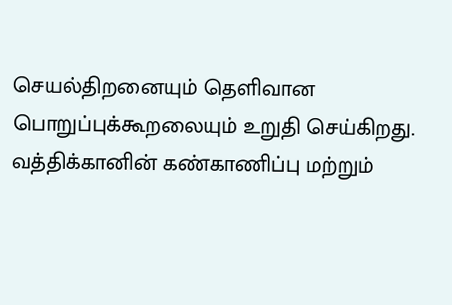செயல்திறனையும் தெளிவான பொறுப்புக்கூறலையும் உறுதி செய்கிறது.
வத்திக்கானின் கண்காணிப்பு மற்றும்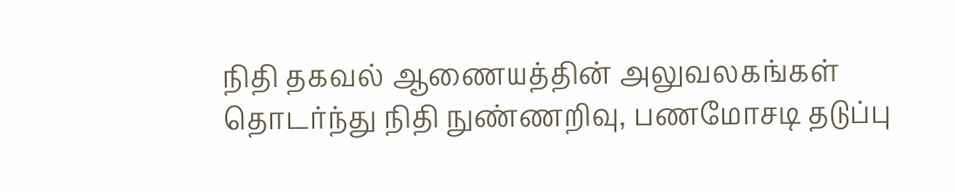நிதி தகவல் ஆணையத்தின் அலுவலகங்கள் தொடர்ந்து நிதி நுண்ணறிவு, பணமோசடி தடுப்பு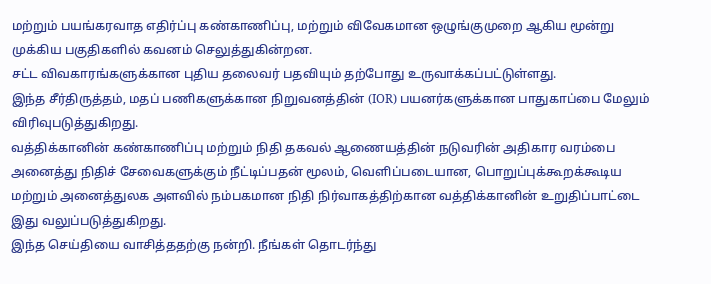மற்றும் பயங்கரவாத எதிர்ப்பு கண்காணிப்பு, மற்றும் விவேகமான ஒழுங்குமுறை ஆகிய மூன்று முக்கிய பகுதிகளில் கவனம் செலுத்துகின்றன.
சட்ட விவகாரங்களுக்கான புதிய தலைவர் பதவியும் தற்போது உருவாக்கப்பட்டுள்ளது.
இந்த சீர்திருத்தம், மதப் பணிகளுக்கான நிறுவனத்தின் (IOR) பயனர்களுக்கான பாதுகாப்பை மேலும் விரிவுபடுத்துகிறது.
வத்திக்கானின் கண்காணிப்பு மற்றும் நிதி தகவல் ஆணையத்தின் நடுவரின் அதிகார வரம்பை அனைத்து நிதிச் சேவைகளுக்கும் நீட்டிப்பதன் மூலம், வெளிப்படையான, பொறுப்புக்கூறக்கூடிய மற்றும் அனைத்துலக அளவில் நம்பகமான நிதி நிர்வாகத்திற்கான வத்திக்கானின் உறுதிப்பாட்டை இது வலுப்படுத்துகிறது.
இந்த செய்தியை வாசித்ததற்கு நன்றி. நீங்கள் தொடர்ந்து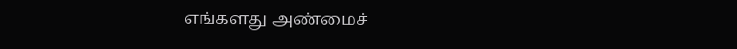எங்களது அண்மைச்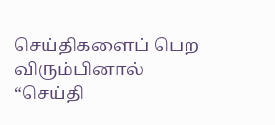செய்திகளைப் பெற விரும்பினால் “செய்தி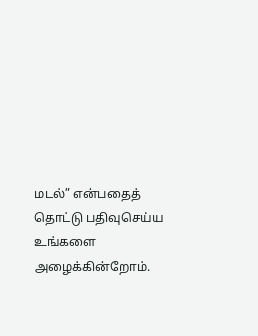மடல்” என்பதைத் தொட்டு பதிவுசெய்ய உங்களை அழைக்கின்றோம்.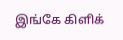இங்கே கிளிக்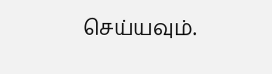செய்யவும்.